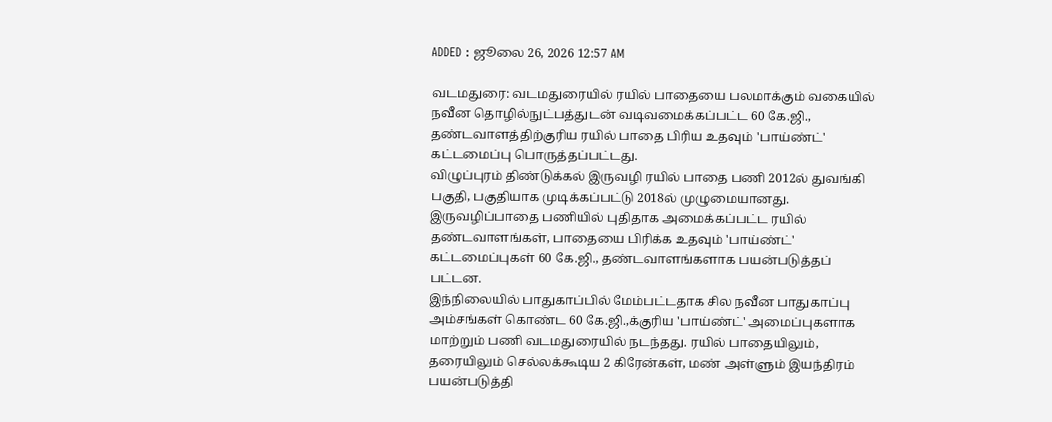ADDED : ஜூலை 26, 2026 12:57 AM

வடமதுரை: வடமதுரையில் ரயில் பாதையை பலமாக்கும் வகையில் நவீன தொழில்நுட்பத்துடன் வடிவமைக்கப்பட்ட 60 கே.ஜி., தண்டவாளத்திற்குரிய ரயில் பாதை பிரிய உதவும் 'பாய்ண்ட்' கட்டமைப்பு பொருத்தப்பட்டது.
விழுப்புரம் திண்டுக்கல் இருவழி ரயில் பாதை பணி 2012ல் துவங்கி பகுதி, பகுதியாக முடிக்கப்பட்டு 2018ல் முழுமையானது.
இருவழிப்பாதை பணியில் புதிதாக அமைக்கப்பட்ட ரயில் தண்டவாளங்கள், பாதையை பிரிக்க உதவும் 'பாய்ண்ட்' கட்டமைப்புகள் 60 கே.ஜி., தண்டவாளங்களாக பயன்படுத்தப் பட்டன.
இந்நிலையில் பாதுகாப்பில் மேம்பட்டதாக சில நவீன பாதுகாப்பு அம்சங்கள் கொண்ட 60 கே.ஜி.,க்குரிய 'பாய்ண்ட்' அமைப்புகளாக மாற்றும் பணி வடமதுரையில் நடந்தது. ரயில் பாதையிலும், தரையிலும் செல்லக்கூடிய 2 கிரேன்கள், மண் அள்ளும் இயந்திரம் பயன்படுத்தி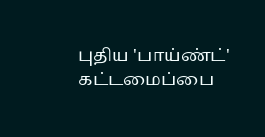புதிய 'பாய்ண்ட்' கட்டமைப்பை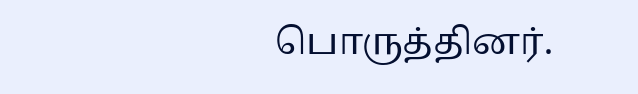பொருத்தினர்.